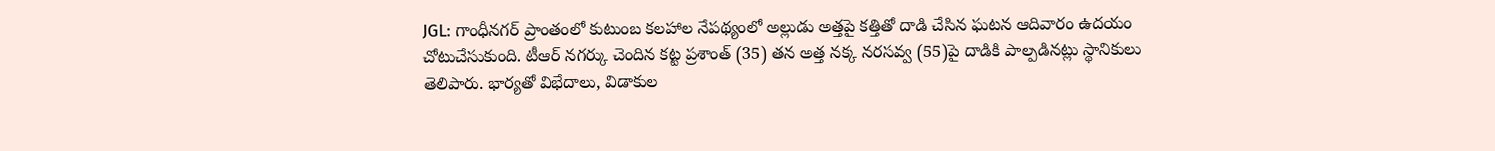JGL: గాంధీనగర్ ప్రాంతంలో కుటుంబ కలహాల నేపథ్యంలో అల్లుడు అత్తపై కత్తితో దాడి చేసిన ఘటన ఆదివారం ఉదయం చోటుచేసుకుంది. టీఆర్ నగర్కు చెందిన కట్ట ప్రశాంత్ (35) తన అత్త నక్క నరసవ్వ (55)పై దాడికి పాల్పడినట్లు స్థానికులు తెలిపారు. భార్యతో విభేదాలు, విడాకుల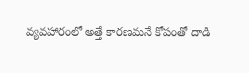వ్యవహారంలో అత్తే కారణమనే కోపంతో దాడి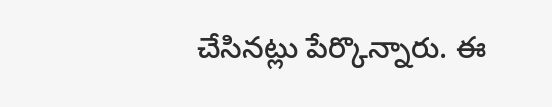చేసినట్లు పేర్కొన్నారు. ఈ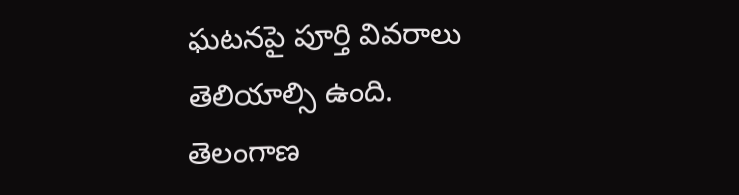ఘటనపై పూర్తి వివరాలు తెలియాల్సి ఉంది.
తెలంగాణ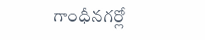గాంధీనగర్లో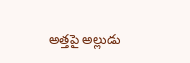అత్తపై అల్లుడు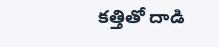కత్తితో దాడి